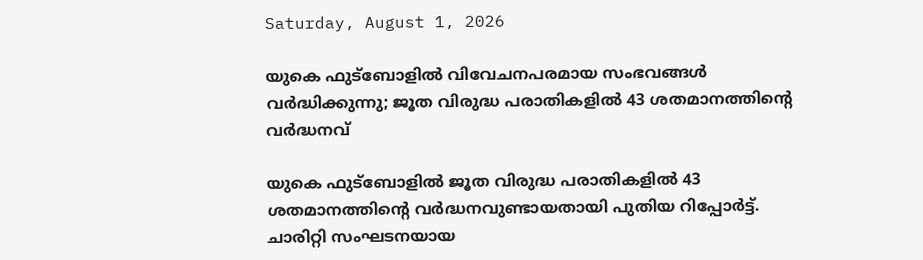Saturday, August 1, 2026

യുകെ ഫുട്ബോളിൽ വിവേചനപരമായ സംഭവങ്ങൾ വർദ്ധിക്കുന്നു; ജൂത വിരുദ്ധ പരാതികളിൽ 43 ശതമാനത്തിന്റെ വർദ്ധനവ്

യുകെ ഫുട്ബോളിൽ ജൂത വിരുദ്ധ പരാതികളിൽ 43 ശതമാനത്തിന്റെ വർദ്ധനവുണ്ടായതായി പുതിയ റിപ്പോർട്ട്. ചാരിറ്റി സംഘടനയായ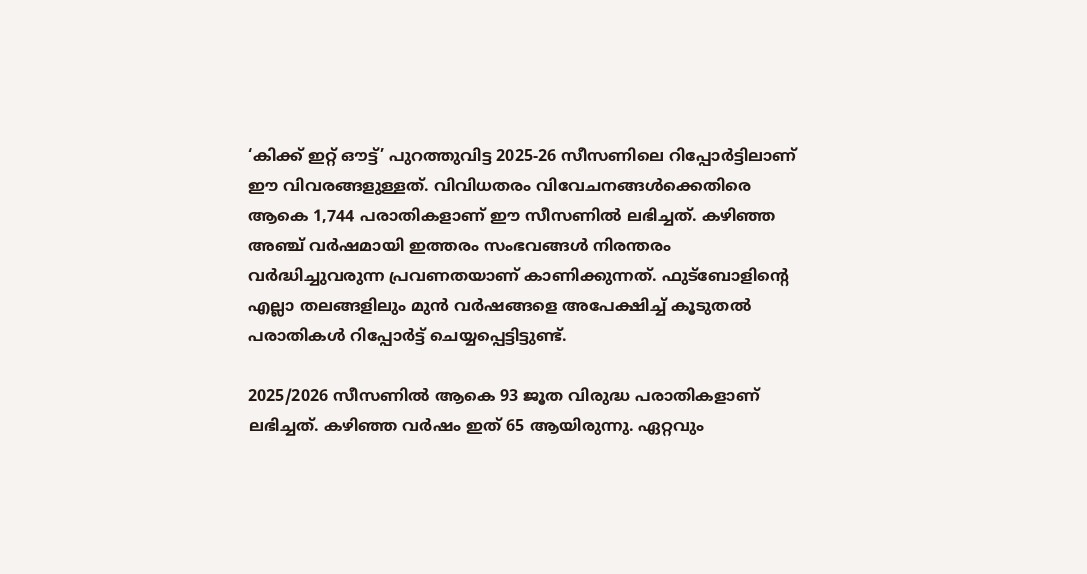‘കിക്ക് ഇറ്റ് ഔട്ട്’ പുറത്തുവിട്ട 2025-26 സീസണിലെ റിപ്പോർട്ടിലാണ് ഈ വിവരങ്ങളുള്ളത്. വിവിധതരം വിവേചനങ്ങൾക്കെതിരെ ആകെ 1,744 പരാതികളാണ് ഈ സീസണിൽ ലഭിച്ചത്. കഴിഞ്ഞ അഞ്ച് വർഷമായി ഇത്തരം സംഭവങ്ങൾ നിരന്തരം വർദ്ധിച്ചുവരുന്ന പ്രവണതയാണ് കാണിക്കുന്നത്. ഫുട്ബോളിന്റെ എല്ലാ തലങ്ങളിലും മുൻ വർഷങ്ങളെ അപേക്ഷിച്ച് കൂടുതൽ പരാതികൾ റിപ്പോർട്ട് ചെയ്യപ്പെട്ടിട്ടുണ്ട്.

2025/2026 സീസണിൽ ആകെ 93 ജൂത വിരുദ്ധ പരാതികളാണ് ലഭിച്ചത്. കഴിഞ്ഞ വർഷം ഇത് 65 ആയിരുന്നു. ഏറ്റവും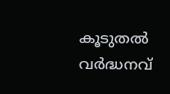കൂടുതൽ വർദ്ധനവ്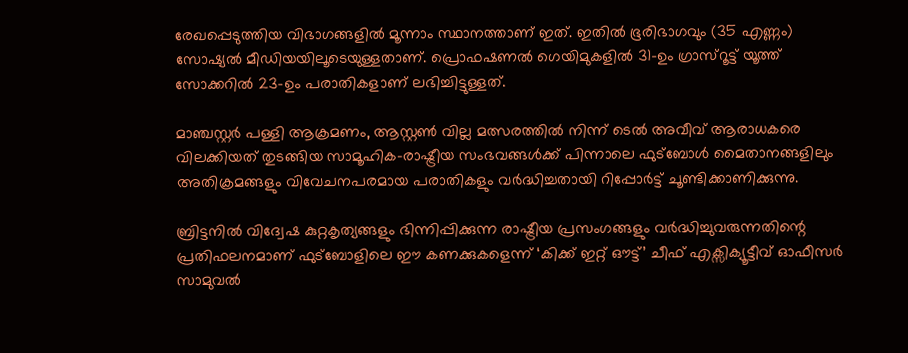രേഖപ്പെടുത്തിയ വിഭാഗങ്ങളിൽ മൂന്നാം സ്ഥാനത്താണ് ഇത്. ഇതിൽ ഭൂരിഭാഗവും (35 എണ്ണം) സോഷ്യൽ മീഡിയയിലൂടെയുള്ളതാണ്. പ്രൊഫഷണൽ ഗെയിമുകളിൽ 31-ഉം ഗ്രാസ്‌റൂട്ട് യൂത്ത് സോക്കറിൽ 23-ഉം പരാതികളാണ് ലഭിച്ചിട്ടുള്ളത്.

മാഞ്ചസ്റ്റർ പള്ളി ആക്രമണം, ആസ്റ്റൺ വില്ല മത്സരത്തിൽ നിന്ന് ടെൽ അവീവ് ആരാധകരെ വിലക്കിയത് തുടങ്ങിയ സാമൂഹിക-രാഷ്ട്രീയ സംഭവങ്ങൾക്ക് പിന്നാലെ ഫുട്ബോൾ മൈതാനങ്ങളിലും അതിക്രമങ്ങളും വിവേചനപരമായ പരാതികളും വർദ്ധിച്ചതായി റിപ്പോർട്ട് ചൂണ്ടിക്കാണിക്കുന്നു.

ബ്രിട്ടനിൽ വിദ്വേഷ കുറ്റകൃത്യങ്ങളും ഭിന്നിപ്പിക്കുന്ന രാഷ്ട്രീയ പ്രസംഗങ്ങളും വർദ്ധിച്ചുവരുന്നതിന്റെ പ്രതിഫലനമാണ് ഫുട്ബോളിലെ ഈ കണക്കുകളെന്ന് ‘കിക്ക് ഇറ്റ് ഔട്ട്’ ചീഫ് എക്സിക്യൂട്ടീവ് ഓഫീസർ സാമുവൽ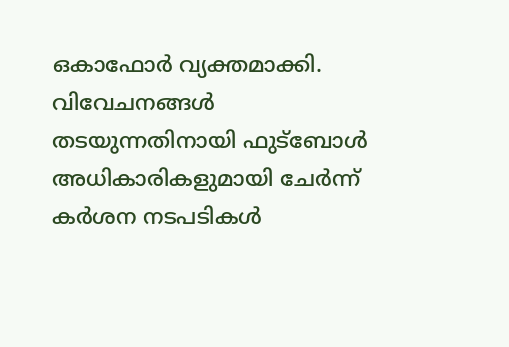ഒകാഫോർ വ്യക്തമാക്കി. വിവേചനങ്ങൾ തടയുന്നതിനായി ഫുട്ബോൾ അധികാരികളുമായി ചേർന്ന് കർശന നടപടികൾ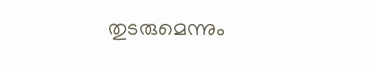തുടരുമെന്നും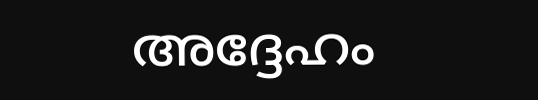അദ്ദേഹം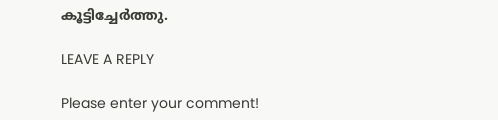കൂട്ടിച്ചേർത്തു.

LEAVE A REPLY

Please enter your comment!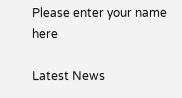Please enter your name here

Latest News